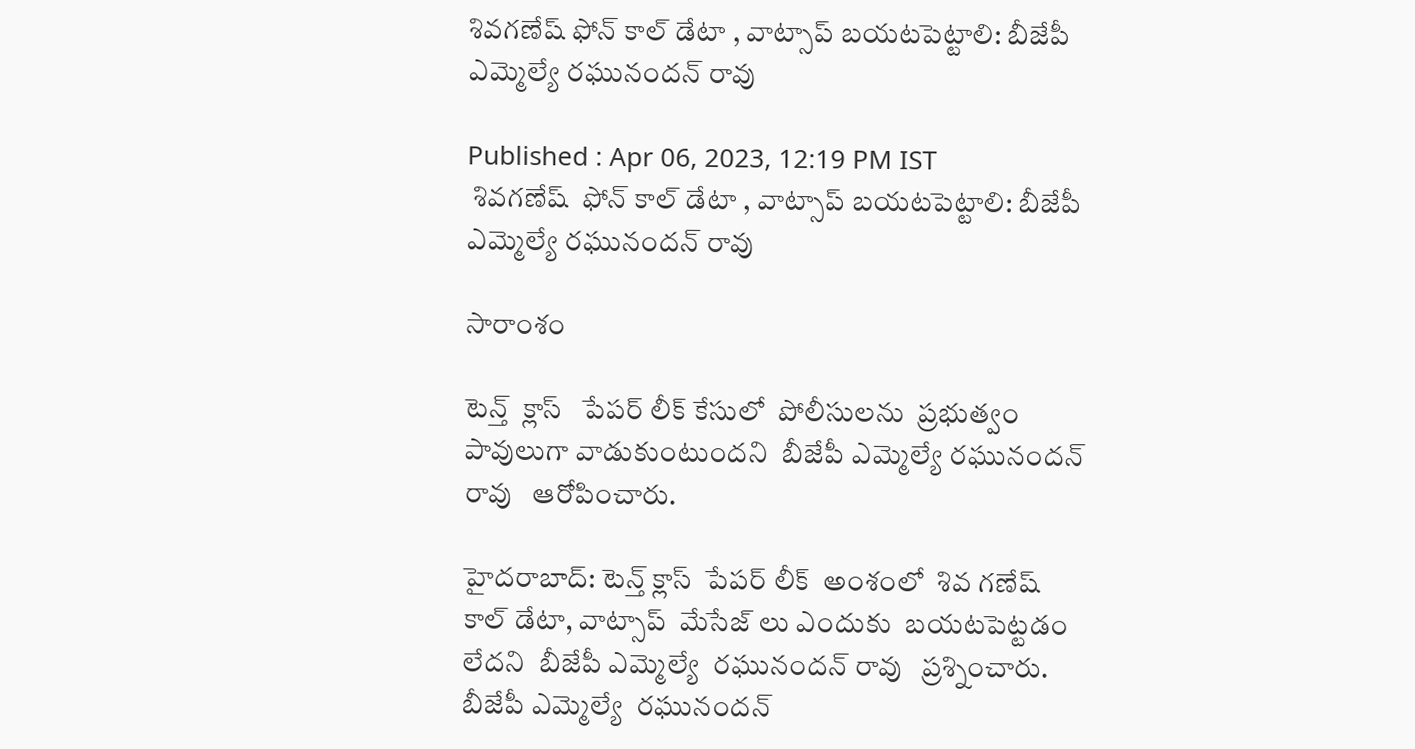శివగణేష్ ఫోన్ కాల్ డేటా , వాట్సాప్ బయటపెట్టాలి: బీజేపీ ఎమ్మెల్యే రఘునందన్ రావు

Published : Apr 06, 2023, 12:19 PM IST
 శివగణేష్  ఫోన్ కాల్ డేటా , వాట్సాప్ బయటపెట్టాలి: బీజేపీ ఎమ్మెల్యే రఘునందన్ రావు

సారాంశం

టెన్త్  క్లాస్   పేపర్ లీక్ కేసులో  పోలీసులను  ప్రభుత్వం  పావులుగా వాడుకుంటుందని  బీజేపీ ఎమ్మెల్యే రఘునందన్ రావు   ఆరోపించారు.

హైదరాబాద్: టెన్త్ క్లాస్  పేపర్ లీక్  అంశంలో  శివ గణేష్  కాల్ డేటా, వాట్సాప్  మేసేజ్ లు ఎందుకు  బయటపెట్టడం లేదని  బీజేపీ ఎమ్మెల్యే  రఘునందన్ రావు   ప్రశ్నించారు. బీజేపీ ఎమ్మెల్యే  రఘునందన్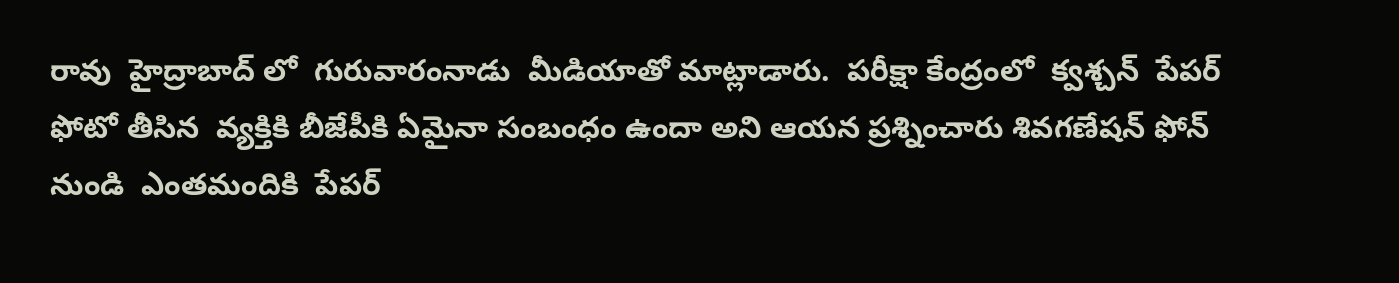రావు  హైద్రాబాద్ లో  గురువారంనాడు  మీడియాతో మాట్లాడారు.  పరీక్షా కేంద్రంలో  క్వశ్చన్  పేపర్  ఫోటో తీసిన  వ్యక్తికి బీజేపీకి ఏమైనా సంబంధం ఉందా అని ఆయన ప్రశ్నించారు శివగణేషన్ ఫోన్  నుండి  ఎంతమందికి  పేపర్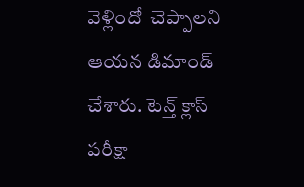వెళ్లిందో  చెప్పాలని ఆయన డిమాండ్  చేశారు. టెన్త్ క్లాస్  పరీక్షా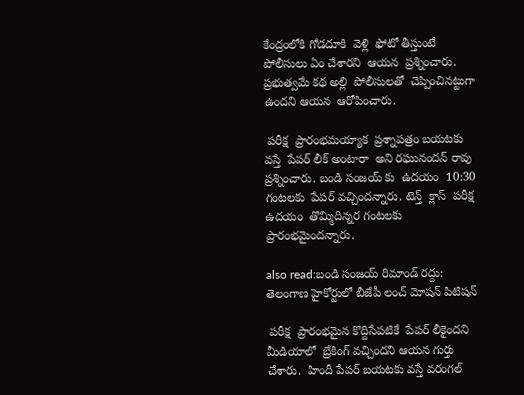కేంద్రంలోకి గోడదూకి  వెళ్లి  ఫోటో తీస్తుంటే  పోలీసులు ఏం చేశారని  ఆయన  ప్రశ్నించారు.  ప్రభుత్వమే కథ అల్లి  పోలీసులతో  చెప్పించినట్టుగా  ఉందని ఆయన  ఆరోపించారు.

 పరీక్ష  ప్రారంభమయ్యాక  ప్రశ్నాపత్రం బయటకు వస్తే  పేపర్ లీక్ అంటారా  అని రఘునందన్ రావు ప్రశ్నించారు. బండి సంజయ్ కు  ఉదయం  10:30 గంటలకు  పేపర్ వచ్చిందన్నారు. టెన్త్  క్లాస్  పరీక్ష  ఉదయం  తొమ్మిదిన్నర గంటలకు ప్రారంభమైందన్నారు.

also read:బండి సంజయ్ రిమాండ్ రద్దు: తెలంగాణ హైకోర్టులో బీజేపీ లంచ్ మోషన్ పిటిషన్

 పరీక్ష  ప్రారంభమైన కొద్దిసేపటికే  పేపర్ లీకైందని  మీడియాలో  బ్రేకింగ్ వచ్చిందని ఆయన గుర్తు  చేశారు.  హిందీ పేపర్ బయటకు వస్తే వరంగల్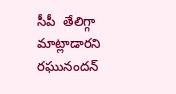సీపీ  తేలిగ్గా మాట్లాడారని  రఘునందన్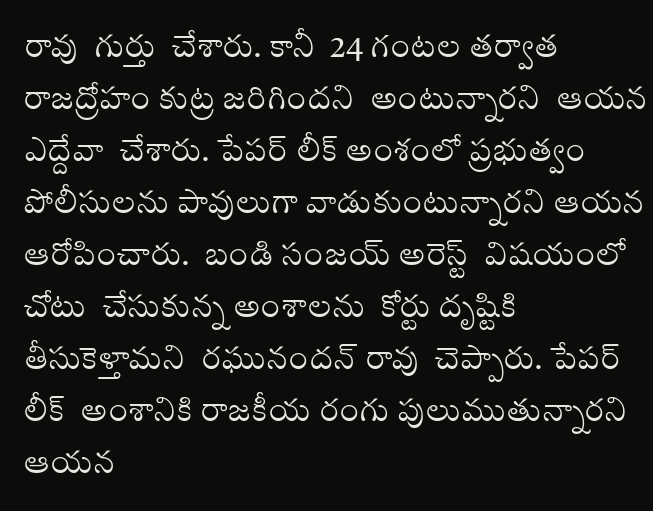రావు  గుర్తు  చేశారు. కానీ  24 గంటల తర్వాత  రాజద్రోహం కుట్ర జరిగిందని  అంటున్నారని  ఆయన ఎద్దేవా  చేశారు. పేపర్ లీక్ అంశంలో ప్రభుత్వం   పోలీసులను పావులుగా వాడుకుంటున్నారని ఆయన ఆరోపించారు.  బండి సంజయ్ అరెస్ట్  విషయంలో  చోటు  చేసుకున్న అంశాలను  కోర్టు దృష్టికి తీసుకెళ్తామని  రఘునందన్ రావు  చెప్పారు. పేపర్ లీక్  అంశానికి రాజకీయ రంగు పులుముతున్నారని  ఆయన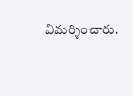విమర్శించారు.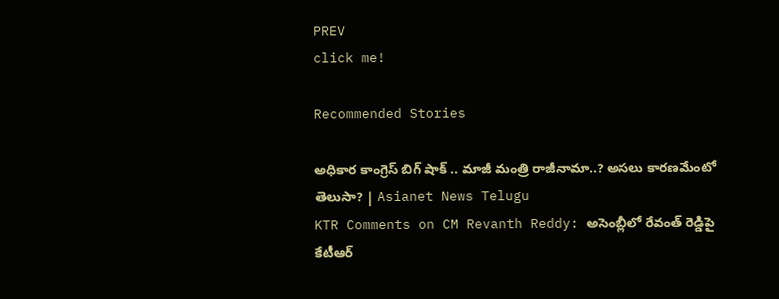PREV
click me!

Recommended Stories

అధికార కాంగ్రెస్ బిగ్ షాక్ .. మాజీ మంత్రి రాజీనామా..? అసలు కారణమేంటో తెలుసా? | Asianet News Telugu
KTR Comments on CM Revanth Reddy: అసెంబ్లీలో రేవంత్ రెడ్డిపై కేటీఆర్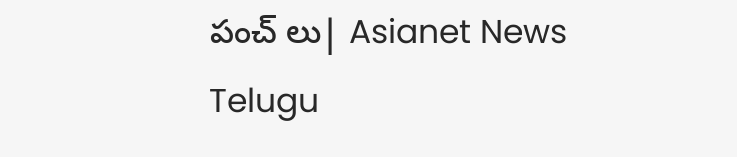పంచ్ లు| Asianet News Telugu